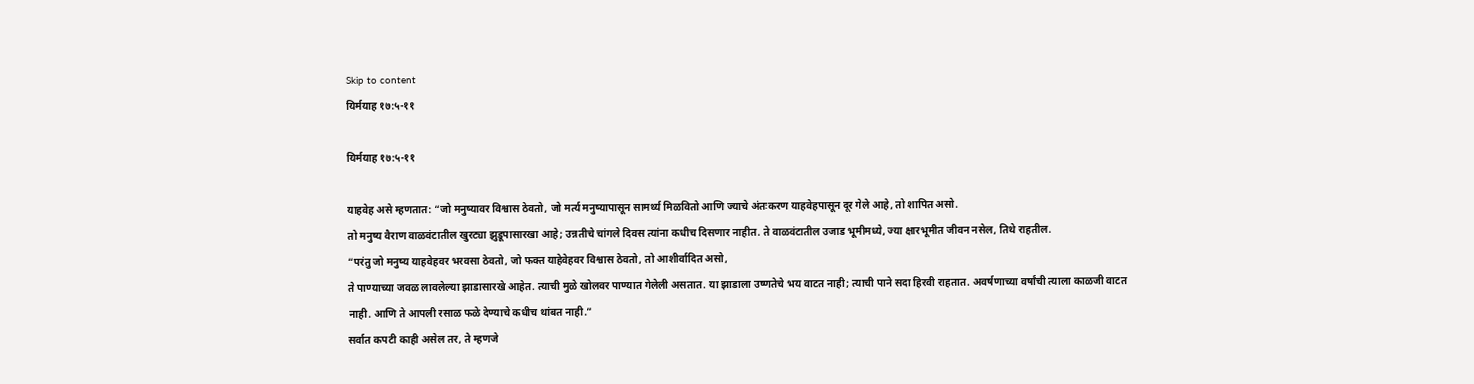Skip to content
यिर्मयाह १७:५-११

यिर्मयाह १७:५-११

याहवेह असे म्हणतात: “जो मनुष्यावर विश्वास ठेवतो, जो मर्त्य मनुष्यापासून सामर्थ्य मिळवितो आणि ज्याचे अंतःकरण याहवेहपासून दूर गेले आहे, तो शापित असो.
तो मनुष्य वैराण वाळवंटातील खुरट्या झुडूपासारखा आहे; उन्नतीचे चांगले दिवस त्यांना कधीच दिसणार नाहीत. ते वाळवंटातील उजाड भूमीमध्ये, ज्या क्षारभूमीत जीवन नसेल, तिथे राहतील.
“परंतु जो मनुष्य याहवेहवर भरवसा ठेवतो, जो फक्त याहेवेहवर विश्वास ठेवतो, तो आशीर्वादित असो,
ते पाण्याच्या जवळ लावलेल्या झाडासारखे आहेत. त्याची मुळे खोलवर पाण्यात गेलेली असतात. या झाडाला उष्णतेचे भय वाटत नाही; त्याची पाने सदा हिरवी राहतात. अवर्षणाच्या वर्षांची त्याला काळजी वाटत नाही. आणि ते आपली रसाळ फळे देण्याचे कधीच थांबत नाही.”
सर्वात कपटी काही असेल तर, ते म्हणजे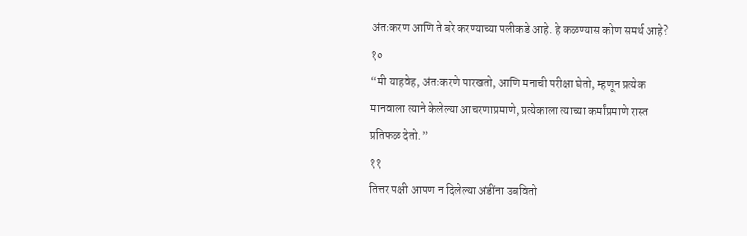अंतःकरण आणि ते बरे करण्याच्या पलीकडे आहे. हे कळण्यास कोण समर्थ आहे?
१०
“मी याहवेह, अंतःकरणे पारखतो, आणि मनाची परीक्षा घेतो, म्हणून प्रत्येक मानवाला त्याने केलेल्या आचरणाप्रमाणे, प्रत्येकाला त्याच्या कर्मांप्रमाणे रास्त प्रतिफळ देतो.”
११
तित्तर पक्षी आपण न दिलेल्या अंडींना उबवितो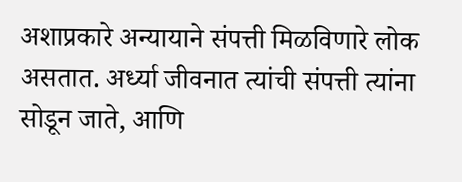अशाप्रकारे अन्यायाने संपत्ती मिळविणारे लोक असतात. अर्ध्या जीवनात त्यांची संपत्ती त्यांना सोडून जाते, आणि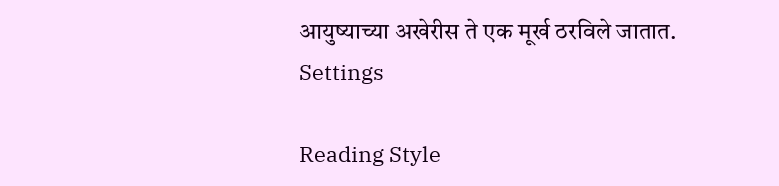आयुष्याच्या अखेरीस ते एक मूर्ख ठरविले जातात.
Settings

Reading Style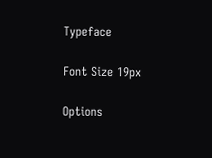Typeface

Font Size 19px

Options